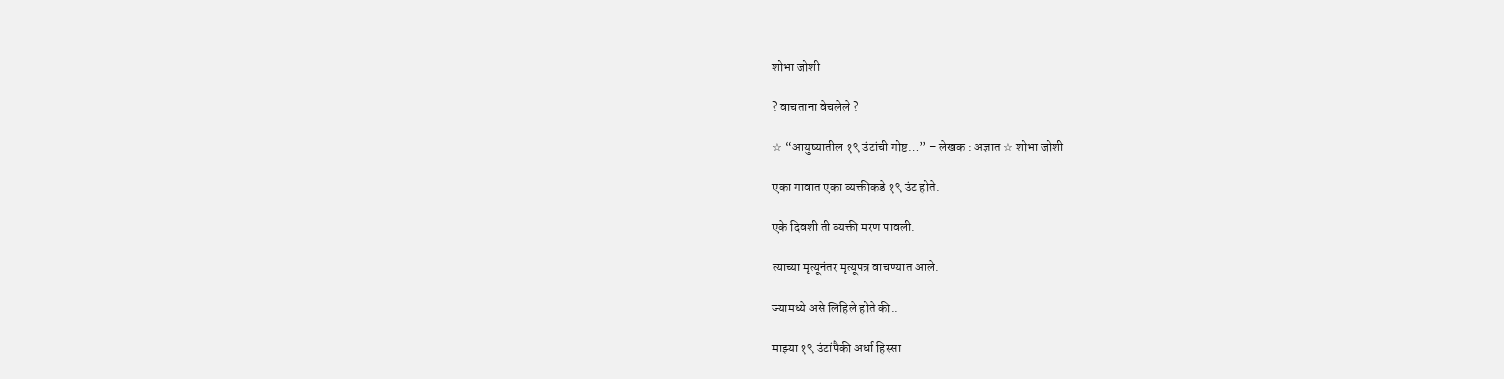शोभा जोशी

? वाचताना वेचलेले ?

☆ “आयुष्यातील १९ उंटांची गोष्ट…” – लेखक : अज्ञात ☆ शोभा जोशी

एका गावात एका व्यक्तीकडे १९ उंट होते.

एके दिवशी ती व्यक्ती मरण पावली.

त्याच्या मृत्यूनंतर मृत्यूपत्र वाचण्यात आले.

ज्यामध्ये असे लिहिले होते की..

माझ्या १९ उंटांपैकी अर्धा हिस्सा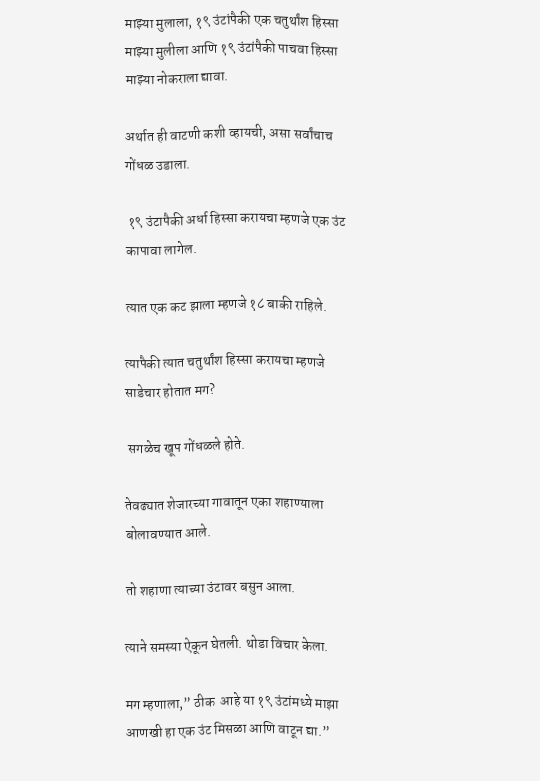माझ्या मुलाला, १९ उंटांपैकी एक चतुर्थांश हिस्सा माझ्या मुलीला आणि १९ उंटांपैकी पाचवा हिस्सा माझ्या नोकराला द्यावा.

अर्थात ही वाटणी कशी व्हायची, असा सर्वांचाच गोंधळ उडाला.

 १९ उंटापैकी अर्धा हिस्सा करायचा म्हणजे एक उंट कापावा लागेल.

त्यात एक कट झाला म्हणजे १८ बाकी राहिले.

त्यापैकी त्यात चतुर्थांश हिस्सा करायचा म्हणजे साडेचार होतात मग?

 सगळेच खूप गोंधळले होते.

तेवढ्यात शेजारच्या गावातून एका शहाण्याला बोलावण्यात आले.

तो शहाणा त्याच्या उंटावर बसुन आला.

त्याने समस्या ऐकून घेतली. थोडा विचार केला.

मग म्हणाला,” ठीक  आहे या १९ उंटांमध्ये माझा आणखी हा एक उंट मिसळा आणि वाटून द्या.”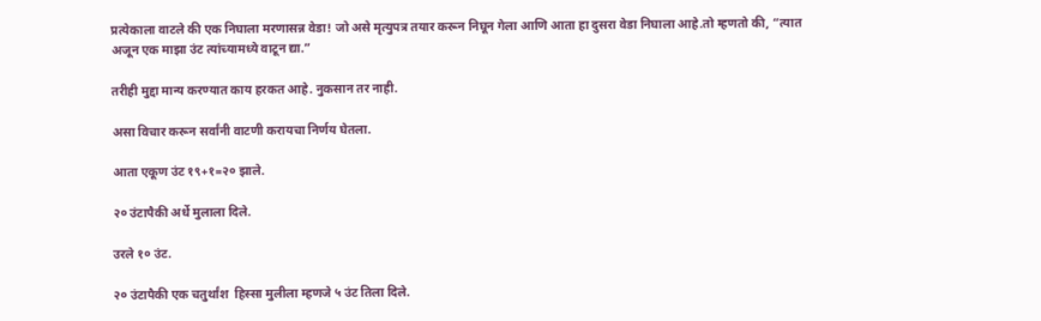प्रत्येकाला वाटले की एक निघाला मरणासन्न वेडा! जो असे मृत्युपत्र तयार करून निघून गेला आणि आता हा दुसरा वेडा निघाला आहे.तो म्हणतो की, “त्यात अजून एक माझा उंट त्यांच्यामध्ये वाटून द्या.”

तरीही मुद्दा मान्य करण्यात काय हरकत आहे. नुकसान तर नाही.

असा विचार करून सर्वांनी वाटणी करायचा निर्णय घेतला.

आता एकूण उंट १९+१=२० झाले.

२० उंटापैकी अर्धे मुलाला दिले.

उरले १० उंट.

२० उंटापैकी एक चतुर्थांश  हिस्सा मुलीला म्हणजे ५ उंट तिला दिले.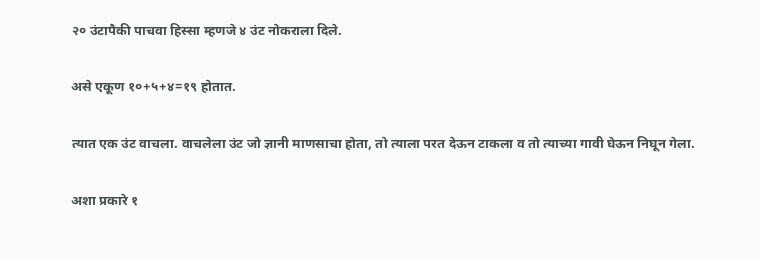२० उंटापैकी पाचवा हिस्सा म्हणजे ४ उंट नोकराला दिले.

असे एकूण १०+५+४=१९ होतात.

त्यात एक उंट वाचला. वाचलेला उंट जो ज्ञानी माणसाचा होता, तो त्याला परत देऊन टाकला व तो त्याच्या गावी घेऊन निघून गेला.

अशा प्रकारे १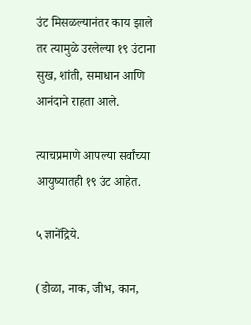उंट मिसळल्यानंतर काय झाले तर त्यामुळे उरलेल्या १९ उंटाना सुख, शांती, समाधान आणि आनंदाने राहता आले.

त्याचप्रमाणे आपल्या सर्वांच्या आयुष्यातही १९ उंट आहेत.

५ ज्ञानेंद्रिये.

(डोळा, नाक, जीभ, कान,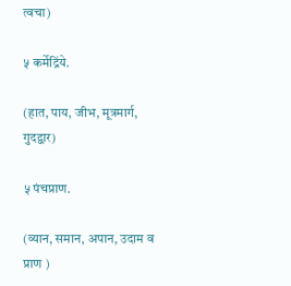त्वचा)

५ कर्मेद्रिंये.

(हात, पाय, जीभ, मूत्रमार्ग, गुदद्वार)

५ पंचप्राण.

(व्यान, समान, अपान, उदाम व प्राण )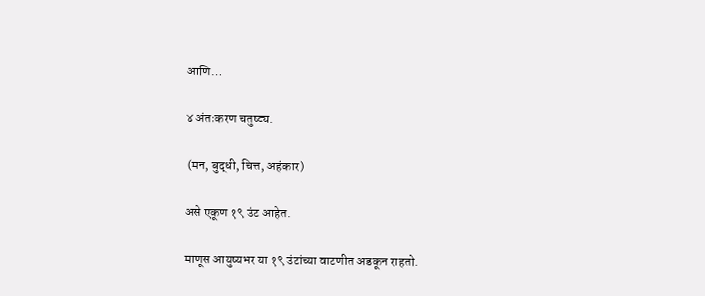आणि…

४ अंतःकरण चतुष्ट्य.

 (मन, बुद्धी, चित्त, अहंकार)

असे एकूण १९ उंट आहेत.

माणूस आयुष्यभर या १९ उंटांच्या वाटणीत अडकून राहतो.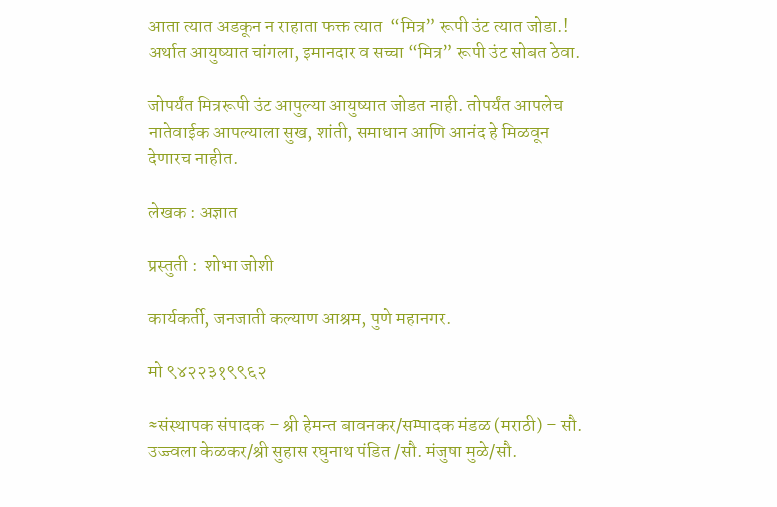आता त्यात अडकून न राहाता फक्त त्यात  “मित्र” रूपी उंट त्यात जोडा.! अर्थात आयुष्यात चांगला, इमानदार व सच्चा “मित्र” रूपी उंट सोबत ठेवा.

जोपर्यंत मित्ररूपी उंट आपुल्या आयुष्यात जोडत नाही. तोपर्यंत आपलेच नातेवाईक आपल्याला सुख, शांती, समाधान आणि आनंद हे मिळवून देणारच नाहीत.

लेखक : अज्ञात

प्रस्तुती :  शोभा जोशी

कार्यकर्ती, जनजाती कल्याण आश्रम, पुणे महानगर.

मो ९४२२३१९९६२

≈संस्थापक संपादक – श्री हेमन्त बावनकर/सम्पादक मंडळ (मराठी) – सौ. उज्ज्वला केळकर/श्री सुहास रघुनाथ पंडित /सौ. मंजुषा मुळे/सौ.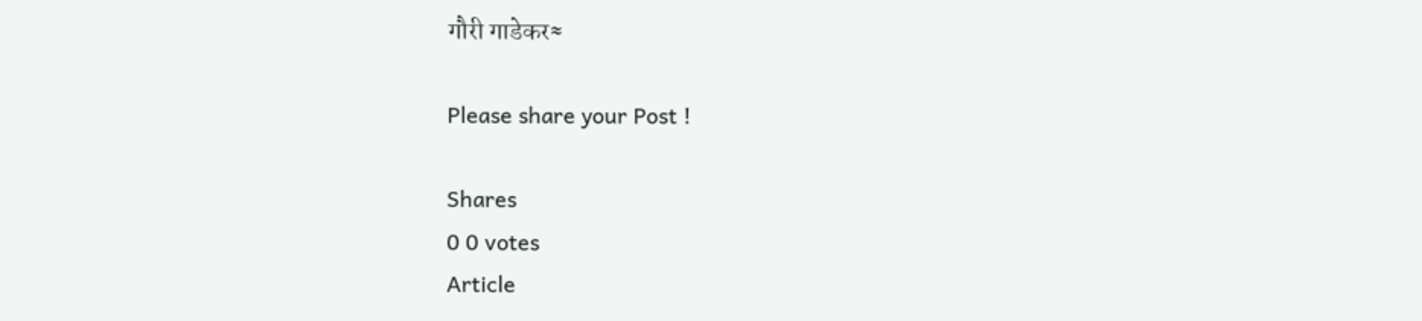गौरी गाडेकर≈

Please share your Post !

Shares
0 0 votes
Article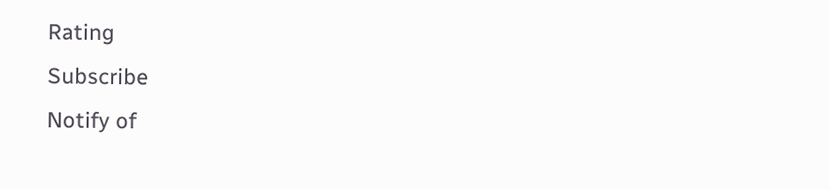Rating
Subscribe
Notify of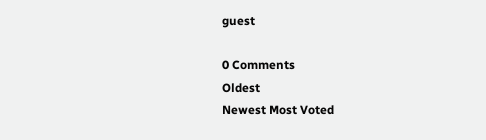guest

0 Comments
Oldest
Newest Most Voted